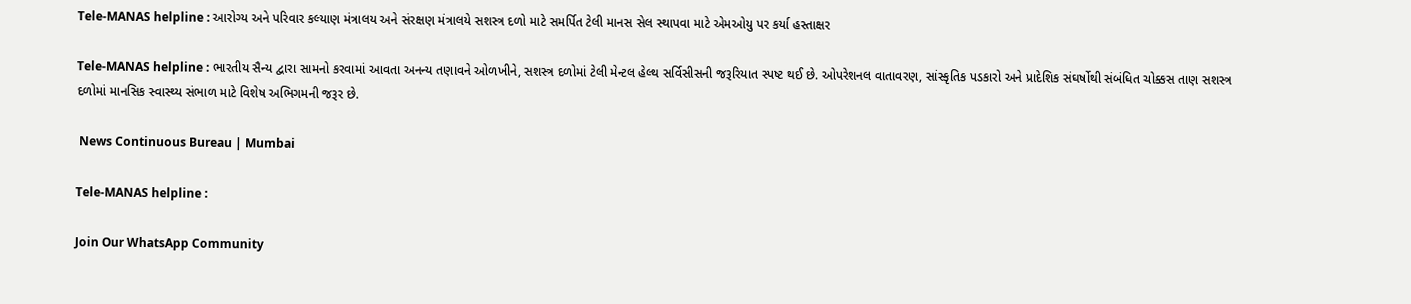Tele-MANAS helpline : આરોગ્ય અને પરિવાર કલ્યાણ મંત્રાલય અને સંરક્ષણ મંત્રાલયે સશસ્ત્ર દળો માટે સમર્પિત ટેલી માનસ સેલ સ્થાપવા માટે એમઓયુ પર કર્યા હસ્તાક્ષર

Tele-MANAS helpline : ભારતીય સૈન્ય દ્વારા સામનો કરવામાં આવતા અનન્ય તણાવને ઓળખીને, સશસ્ત્ર દળોમાં ટેલી મેન્ટલ હેલ્થ સર્વિસીસની જરૂરિયાત સ્પષ્ટ થઈ છે. ઓપરેશનલ વાતાવરણ, સાંસ્કૃતિક પડકારો અને પ્રાદેશિક સંઘર્ષોથી સંબંધિત ચોક્કસ તાણ સશસ્ત્ર દળોમાં માનસિક સ્વાસ્થ્ય સંભાળ માટે વિશેષ અભિગમની જરૂર છે.

 News Continuous Bureau | Mumbai

Tele-MANAS helpline :

Join Our WhatsApp Community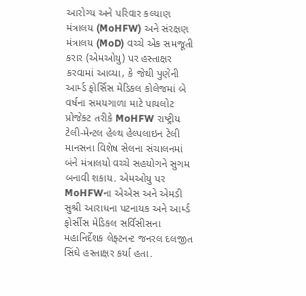આરોગ્ય અને પરિવાર કલ્યાણ મંત્રાલય (MoHFW) અને સંરક્ષણ મંત્રાલય (MoD) વચ્ચે એક સમજૂતી કરાર (એમઓયુ) પર હસ્તાક્ષર કરવામાં આવ્યા, કે જેથી પુણેની આર્મ્ડ ફોર્સિસ મેડિકલ કોલેજમાં બે વર્ષના સમયગાળા માટે પાયલોટ પ્રોજેક્ટ તરીકે MoHFW રાષ્ટ્રીય ટેલી-મેન્ટલ હેલ્થ હેલ્પલાઇન ટેલી માનસના વિશેષ સેલના સંચાલનમાં બંને મંત્રાલયો વચ્ચે સહયોગને સુગમ બનાવી શકાય. એમઓયુ પર MoHFWના એએસ અને એમડી સુશ્રી આરાધના પટનાયક અને આર્મ્ડ ફોર્સીસ મેડિકલ સર્વિસીસના મહાનિર્દેશક લેફ્ટનન્ટ જનરલ દલજીત સિંઘે હસ્તાક્ષર કર્યા હતા.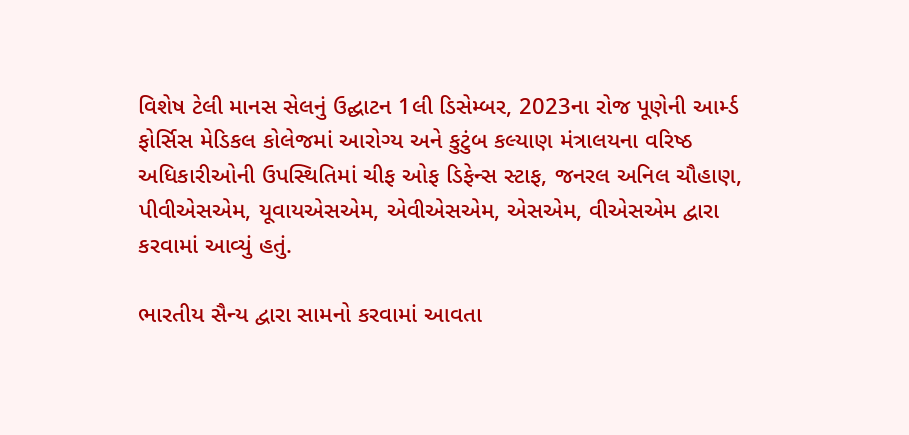વિશેષ ટેલી માનસ સેલનું ઉદ્ઘાટન 1લી ડિસેમ્બર, 2023ના રોજ પૂણેની આર્મ્ડ ફોર્સિસ મેડિકલ કોલેજમાં આરોગ્ય અને કુટુંબ કલ્યાણ મંત્રાલયના વરિષ્ઠ અધિકારીઓની ઉપસ્થિતિમાં ચીફ ઓફ ડિફેન્સ સ્ટાફ, જનરલ અનિલ ચૌહાણ, પીવીએસએમ, યૂવાયએસએમ, એવીએસએમ, એસએમ, વીએસએમ દ્વારા કરવામાં આવ્યું હતું.

ભારતીય સૈન્ય દ્વારા સામનો કરવામાં આવતા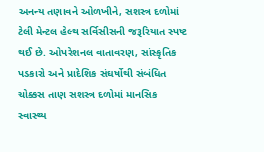અનન્ય તણાવને ઓળખીને, સશસ્ત્ર દળોમાં ટેલી મેન્ટલ હેલ્થ સર્વિસીસની જરૂરિયાત સ્પષ્ટ થઈ છે. ઓપરેશનલ વાતાવરણ, સાંસ્કૃતિક પડકારો અને પ્રાદેશિક સંઘર્ષોથી સંબંધિત ચોક્કસ તાણ સશસ્ત્ર દળોમાં માનસિક સ્વાસ્થ્ય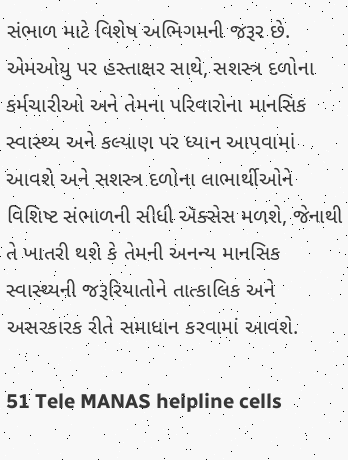સંભાળ માટે વિશેષ અભિગમની જરૂર છે. એમઓયુ પર હસ્તાક્ષર સાથે, સશસ્ત્ર દળોના કર્મચારીઓ અને તેમના પરિવારોના માનસિક સ્વાસ્થ્ય અને કલ્યાણ પર ધ્યાન આપવામાં આવશે અને સશસ્ત્ર દળોના લાભાર્થીઓને વિશિષ્ટ સંભાળની સીધી ઍક્સેસ મળશે, જેનાથી તે ખાતરી થશે કે તેમની અનન્ય માનસિક સ્વાસ્થ્યની જરૂરિયાતોને તાત્કાલિક અને અસરકારક રીતે સમાધાન કરવામાં આવશે.

51 Tele MANAS helpline cells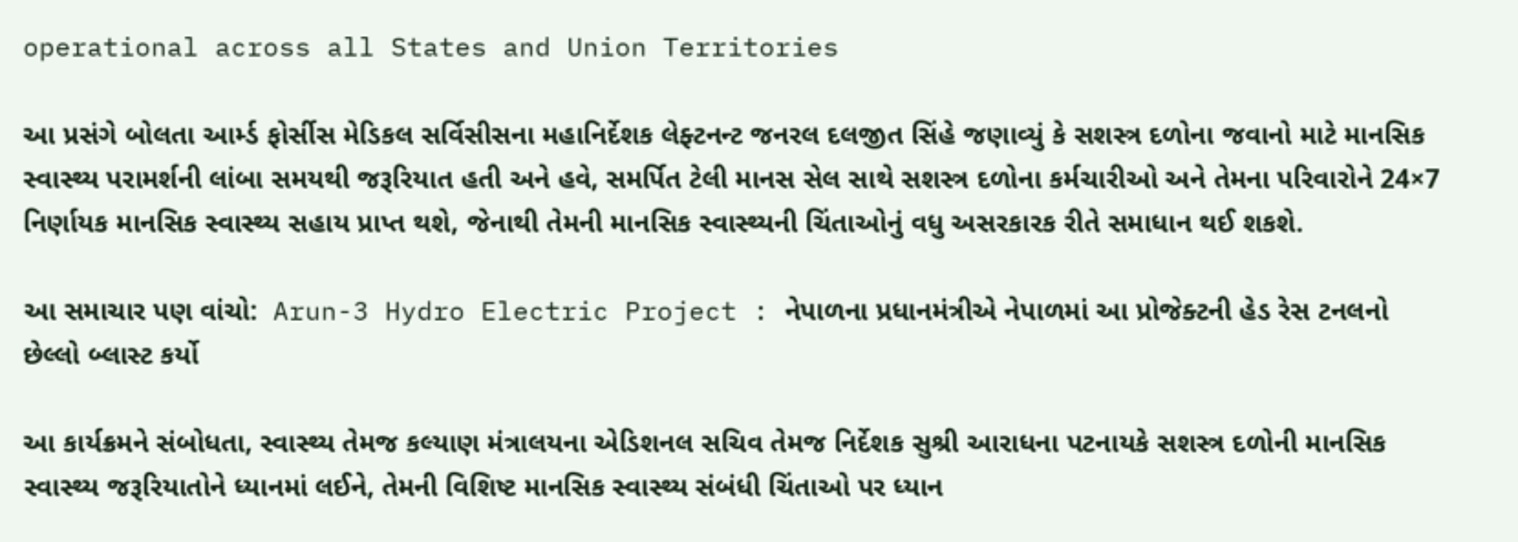operational across all States and Union Territories

આ પ્રસંગે બોલતા આર્મ્ડ ફોર્સીસ મેડિકલ સર્વિસીસના મહાનિર્દેશક લેફ્ટનન્ટ જનરલ દલજીત સિંહે જણાવ્યું કે સશસ્ત્ર દળોના જવાનો માટે માનસિક સ્વાસ્થ્ય પરામર્શની લાંબા સમયથી જરૂરિયાત હતી અને હવે, સમર્પિત ટેલી માનસ સેલ સાથે સશસ્ત્ર દળોના કર્મચારીઓ અને તેમના પરિવારોને 24×7 નિર્ણાયક માનસિક સ્વાસ્થ્ય સહાય પ્રાપ્ત થશે, જેનાથી તેમની માનસિક સ્વાસ્થ્યની ચિંતાઓનું વધુ અસરકારક રીતે સમાધાન થઈ શકશે.

આ સમાચાર પણ વાંચો:  Arun-3 Hydro Electric Project : નેપાળના પ્રધાનમંત્રીએ નેપાળમાં આ પ્રોજેક્ટની હેડ રેસ ટનલનો છેલ્લો બ્લાસ્ટ કર્યો

આ કાર્યક્રમને સંબોધતા, સ્વાસ્થ્ય તેમજ કલ્યાણ મંત્રાલયના એડિશનલ સચિવ તેમજ નિર્દેશક સુશ્રી આરાધના પટનાયકે સશસ્ત્ર દળોની માનસિક સ્વાસ્થ્ય જરૂરિયાતોને ધ્યાનમાં લઈને, તેમની વિશિષ્ટ માનસિક સ્વાસ્થ્ય સંબંધી ચિંતાઓ પર ધ્યાન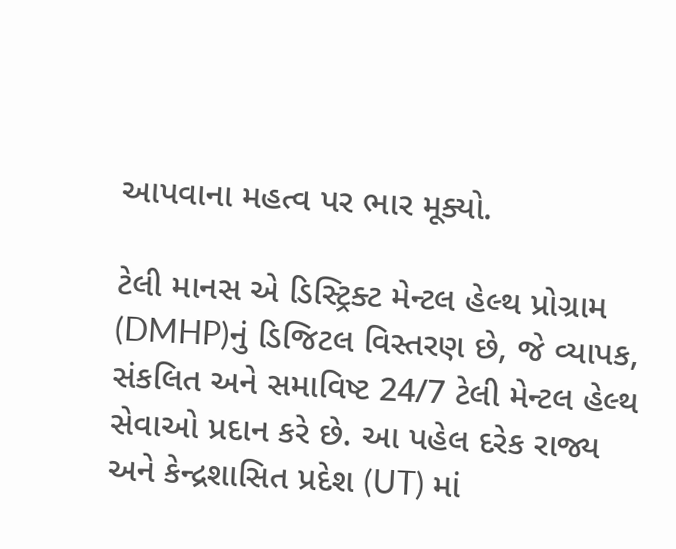આપવાના મહત્વ પર ભાર મૂક્યો.

ટેલી માનસ એ ડિસ્ટ્રિક્ટ મેન્ટલ હેલ્થ પ્રોગ્રામ (DMHP)નું ડિજિટલ વિસ્તરણ છે, જે વ્યાપક, સંકલિત અને સમાવિષ્ટ 24/7 ટેલી મેન્ટલ હેલ્થ સેવાઓ પ્રદાન કરે છે. આ પહેલ દરેક રાજ્ય અને કેન્દ્રશાસિત પ્રદેશ (UT) માં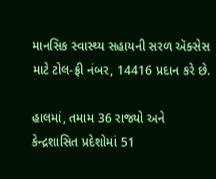માનસિક સ્વાસ્થ્ય સહાયની સરળ ઍક્સેસ માટે ટોલ-ફ્રી નંબર, 14416 પ્રદાન કરે છે.

હાલમાં, તમામ 36 રાજ્યો અને કેન્દ્રશાસિત પ્રદેશોમાં 51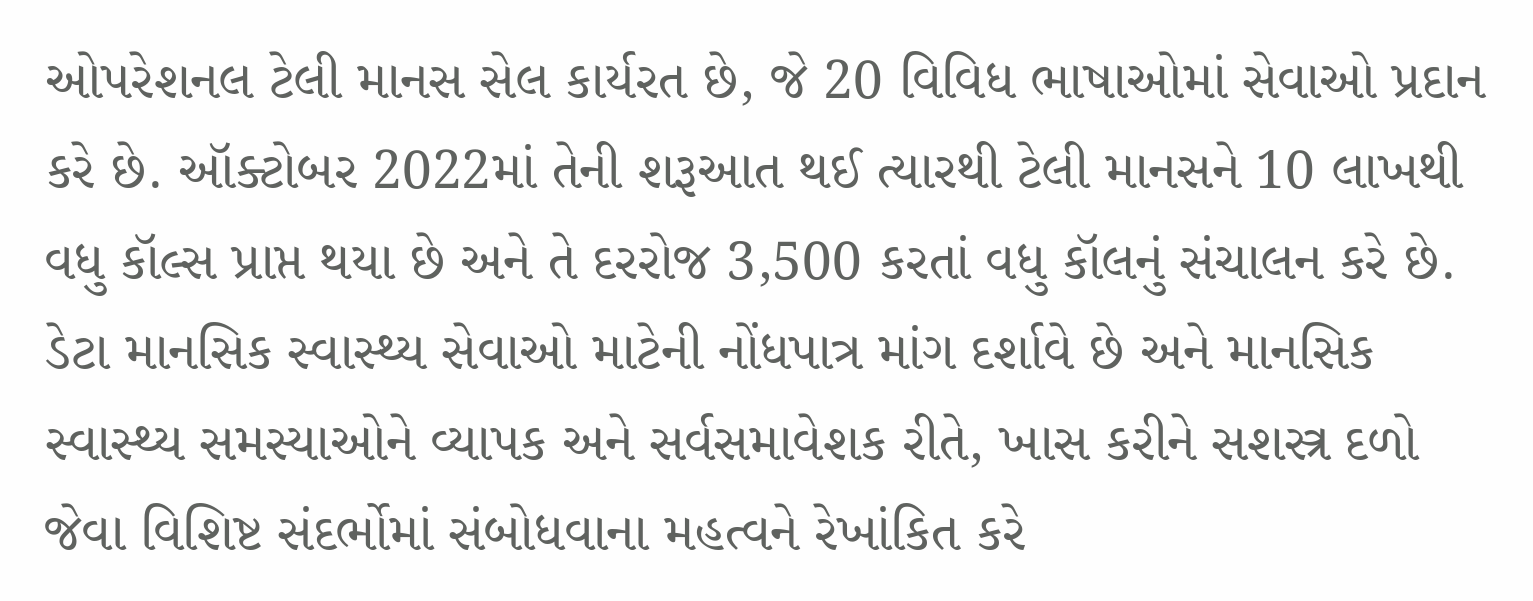ઓપરેશનલ ટેલી માનસ સેલ કાર્યરત છે, જે 20 વિવિધ ભાષાઓમાં સેવાઓ પ્રદાન કરે છે. ઑક્ટોબર 2022માં તેની શરૂઆત થઈ ત્યારથી ટેલી માનસને 10 લાખથી વધુ કૉલ્સ પ્રાપ્ત થયા છે અને તે દરરોજ 3,500 કરતાં વધુ કૉલનું સંચાલન કરે છે. ડેટા માનસિક સ્વાસ્થ્ય સેવાઓ માટેની નોંધપાત્ર માંગ દર્શાવે છે અને માનસિક સ્વાસ્થ્ય સમસ્યાઓને વ્યાપક અને સર્વસમાવેશક રીતે, ખાસ કરીને સશસ્ત્ર દળો જેવા વિશિષ્ટ સંદર્ભોમાં સંબોધવાના મહત્વને રેખાંકિત કરે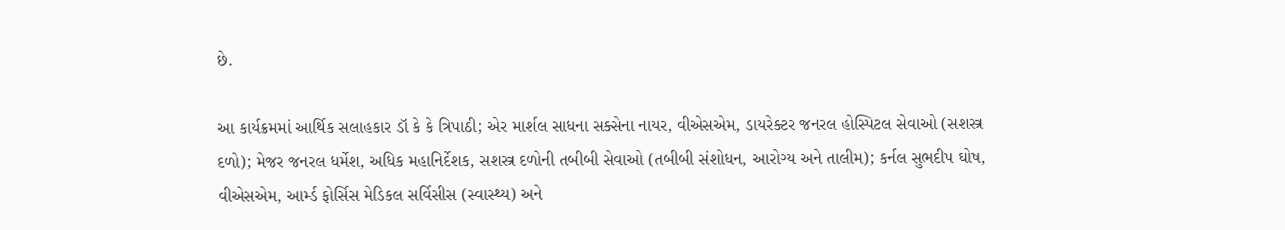છે.

આ કાર્યક્રમમાં આર્થિક સલાહકાર ડૉ કે કે ત્રિપાઠી; એર માર્શલ સાધના સક્સેના નાયર, વીએસએમ, ડાયરેક્ટર જનરલ હોસ્પિટલ સેવાઓ (સશસ્ત્ર દળો); મેજર જનરલ ધર્મેશ, અધિક મહાનિર્દેશક, સશસ્ત્ર દળોની તબીબી સેવાઓ (તબીબી સંશોધન, આરોગ્ય અને તાલીમ); કર્નલ સુભદીપ ઘોષ, વીએસએમ, આર્મ્ડ ફોર્સિસ મેડિકલ સર્વિસીસ (સ્વાસ્થ્ય) અને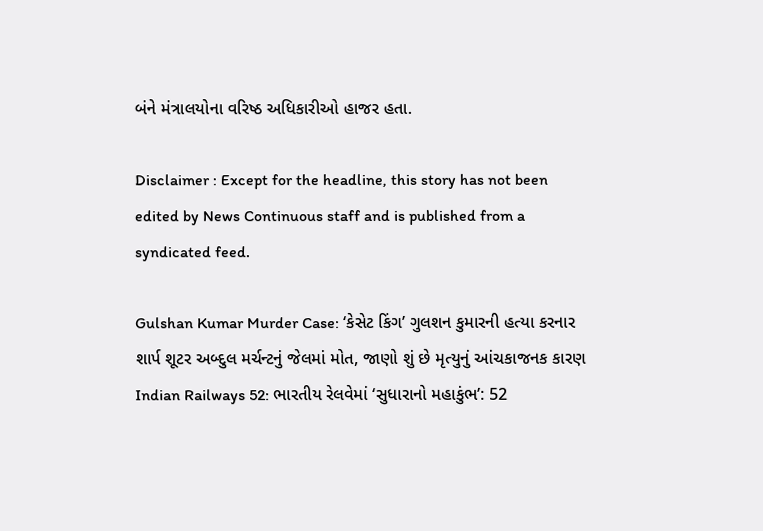બંને મંત્રાલયોના વરિષ્ઠ અધિકારીઓ હાજર હતા.

Disclaimer : Except for the headline, this story has not been edited by News Continuous staff and is published from a syndicated feed.

Gulshan Kumar Murder Case: ‘કેસેટ કિંગ’ ગુલશન કુમારની હત્યા કરનાર શાર્પ શૂટર અબ્દુલ મર્ચન્ટનું જેલમાં મોત, જાણો શું છે મૃત્યુનું આંચકાજનક કારણ
Indian Railways 52: ભારતીય રેલવેમાં ‘સુધારાનો મહાકુંભ’: 52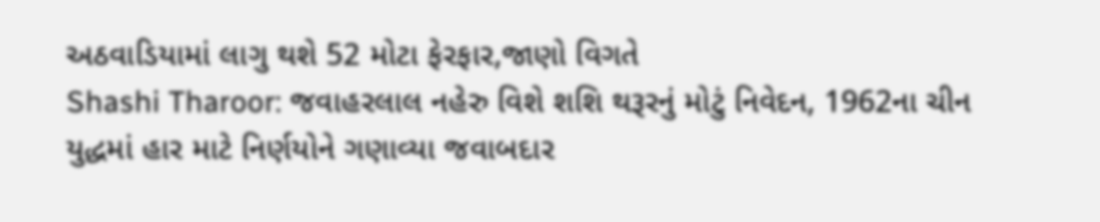અઠવાડિયામાં લાગુ થશે 52 મોટા ફેરફાર,જાણો વિગતે
Shashi Tharoor: જવાહરલાલ નહેરુ વિશે શશિ થરૂરનું મોટું નિવેદન, 1962ના ચીન યુદ્ધમાં હાર માટે નિર્ણયોને ગણાવ્યા જવાબદાર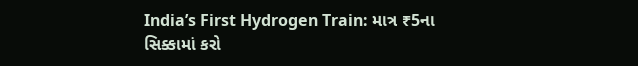India’s First Hydrogen Train: માત્ર ₹5ના સિક્કામાં કરો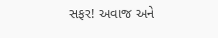સફર! અવાજ અને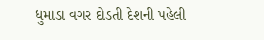ધુમાડા વગર દોડતી દેશની પહેલી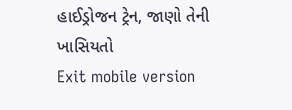હાઈડ્રોજન ટ્રેન, જાણો તેની ખાસિયતો
Exit mobile version